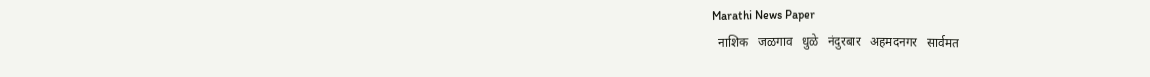Marathi News Paper
  नाशिक   जळगाव   धुळे   नंदुरबार   अहमदनगर   सार्वमत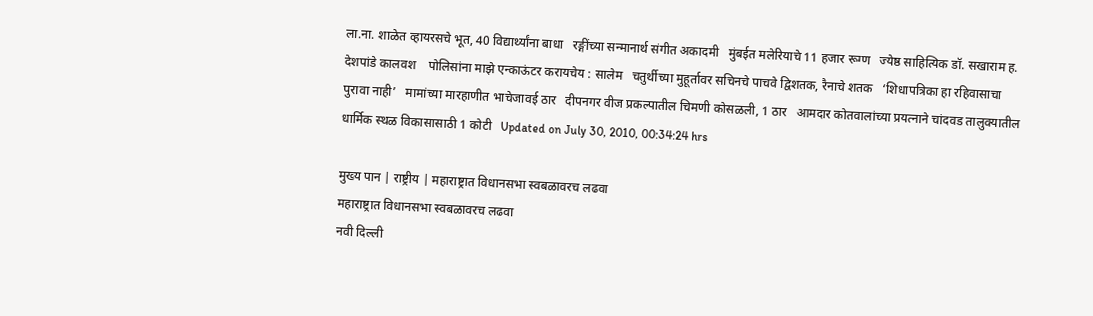ला.ना. शाळेत व्हायरसचे भूत, 40 विद्यार्थ्यांना बाधा   रङ्गींच्या सन्मानार्थ संगीत अकादमी   मुंबईत मलेरियाचे 11 हजार रूग्ण   ज्येष्ठ साहित्यिक डॉ. सखाराम ह. देशपांडे कालवश    पोलिसांना माझे एन्काऊंटर करायचेय : सालेम   चतुर्थीच्या मुहूर्तावर सचिनचे पाचवे द्विशतक, रैनाचे शतक   ‘शिधापत्रिका हा रहिवासाचा पुरावा नाही’   मामांच्या मारहाणीत भाचेजावई ठार   दीपनगर वीज प्रकल्पातील चिमणी कोसळली, 1 ठार   आमदार कोतवालांच्या प्रयत्नाने चांदवड तालुक्यातील धार्मिक स्थळ विकासासाठी 1 कोटी   Updated on July 30, 2010, 00:34:24 hrs

मुख्य पान | राष्ट्रीय | महाराष्ट्रात विधानसभा स्वबळावरच लढवा
महाराष्ट्रात विधानसभा स्वबळावरच लढवा
नवी दिल्ली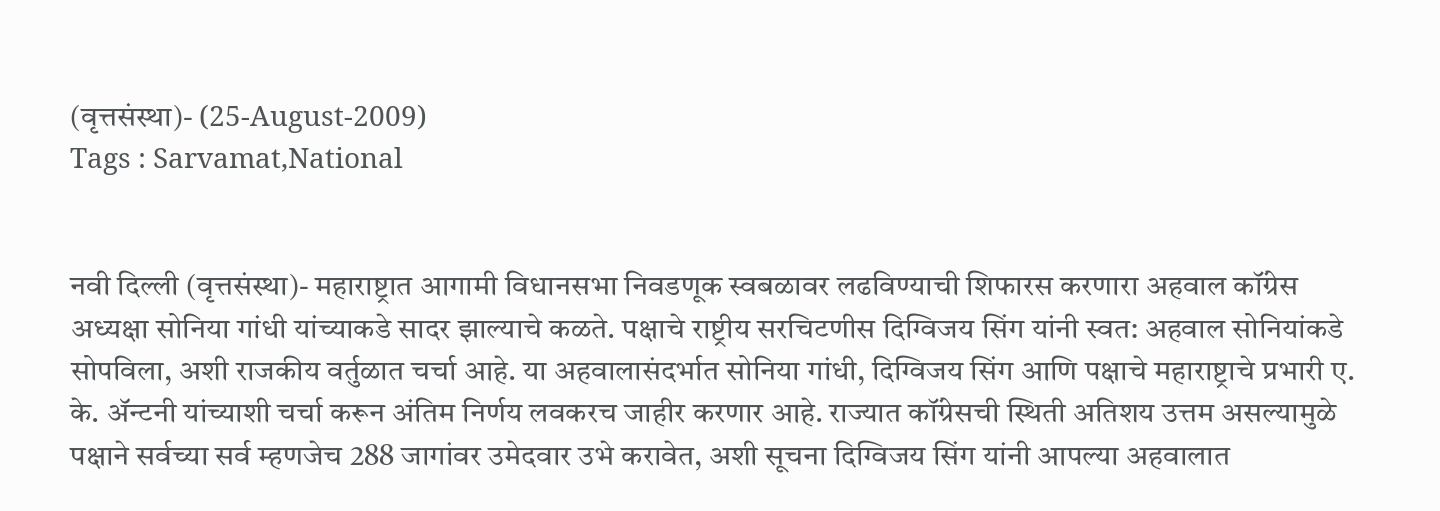(वृत्तसंस्था)- (25-August-2009)
Tags : Sarvamat,National


नवी दिल्ली (वृत्तसंस्था)- महाराष्ट्रात आगामी विधानसभा निवडणूक स्वबळावर लढविण्याची शिफारस करणारा अहवाल कॉंग्रेस अध्यक्षा सोनिया गांधी यांच्याकडे सादर झाल्याचे कळते. पक्षाचे राष्ट्रीय सरचिटणीस दिग्विजय सिंग यांनी स्वत: अहवाल सोनियांकडे सोपविला, अशी राजकीय वर्तुळात चर्चा आहे. या अहवालासंदर्भात सोनिया गांधी, दिग्विजय सिंग आणि पक्षाचे महाराष्ट्राचे प्रभारी ए. के. ॲन्टनी यांच्याशी चर्चा करून अंतिम निर्णय लवकरच जाहीर करणार आहे. राज्यात कॉंग्रेसची स्थिती अतिशय उत्तम असल्यामुळे पक्षाने सर्वच्या सर्व म्हणजेच 288 जागांवर उमेदवार उभे करावेत, अशी सूचना दिग्विजय सिंग यांनी आपल्या अहवालात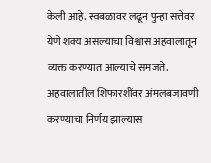केली आहे. स्वबळावर लढून पुन्हा सत्तेवर येणे शक्य असल्याचा विश्वास अहवालातून व्यक्त करण्यात आल्याचे समजते. अहवालातील शिफारशींवर अंमलबजावणी करण्याचा निर्णय झाल्यास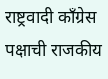राष्ट्रवादी कॉंग्रेस पक्षाची राजकीय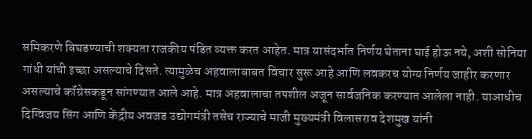समिकरणे बिघडण्याची शक्यता राजकीय पंडित व्यक्त करत आहेत. मात्र यासंदर्भात निर्णय घेताना घाई होऊ नये, अशी सोनिया गांधी यांची इच्छा असल्याचे दिसते. त्यामुळेच अहवालाबाबत विचार सुरू आहे आणि लवकरच योग्य निर्णय जाहीर करणार असल्याचे कॉंग्रेसकडून सांगण्यात आले आहे. मात्र अहवालाचा तपशील अजून सार्वजनिक करण्यात आलेला नाही. याआधीच दिग्विजय सिंग आणि केंद्रीय अवजड उद्योगमंत्री तसेच राज्याचे माजी मुख्यमंत्री विलासराव देशमुख यांनी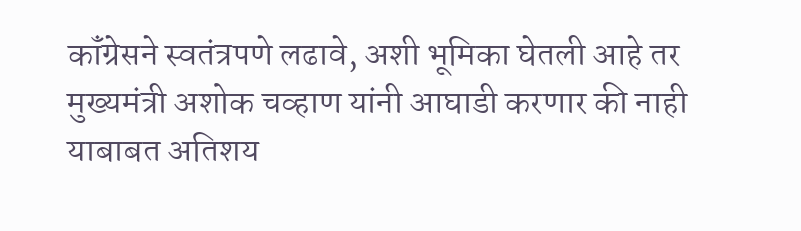कॉंग्रेसने स्वतंत्रपणे लढावे, अशी भूमिका घेतली आहे तर मुख्यमंत्री अशोक चव्हाण यांनी आघाडी करणार की नाही याबाबत अतिशय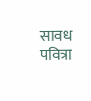सावध पवित्रा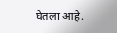घेतला आहे.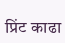प्रिंट काढा